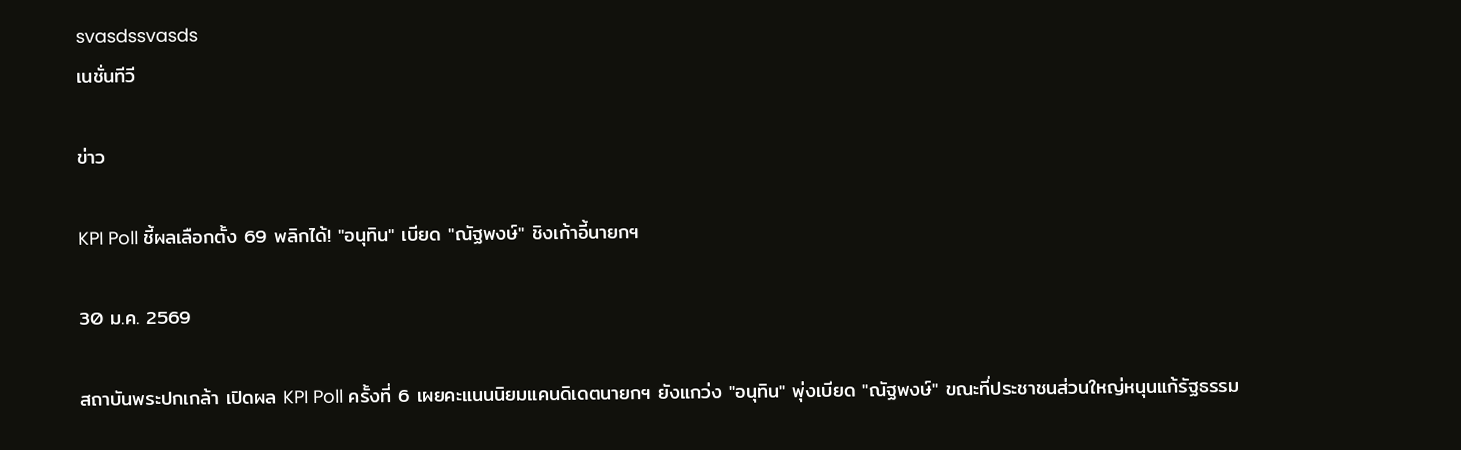svasdssvasds
เนชั่นทีวี

ข่าว

KPI Poll ชี้ผลเลือกตั้ง 69 พลิกได้! "อนุทิน" เบียด "ณัฐพงษ์" ชิงเก้าอี้นายกฯ

30 ม.ค. 2569

สถาบันพระปกเกล้า เปิดผล KPI Poll ครั้งที่ 6 เผยคะแนนนิยมแคนดิเดตนายกฯ ยังแกว่ง "อนุทิน" พุ่งเบียด "ณัฐพงษ์" ขณะที่ประชาชนส่วนใหญ่หนุนแก้รัฐธรรม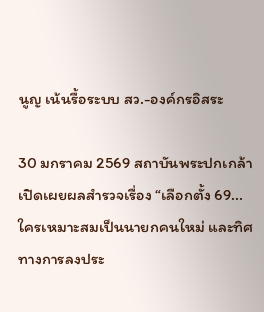นูญ เน้นรื้อระบบ สว.-องค์กรอิสระ

30 มกราคม 2569 สถาบันพระปกเกล้า เปิดเผยผลสำรวจเรื่อง “เลือกตั้ง 69...ใครเหมาะสมเป็นนายกคนใหม่ และทิศทางการลงประ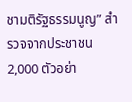ชามติรัฐธรรมนูญ” สำรวจจากประชาชน 2,000 ตัวอย่า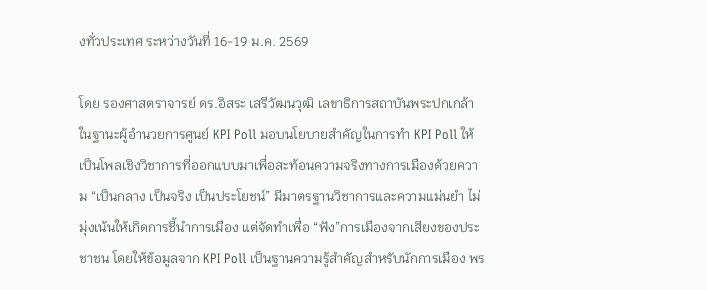งทั่วประเทศ ระหว่างวันที่ 16-19 ม.ค. 2569

โดย รองศาสตราจารย์ ดร.อิสระ เสรีวัฒนวุฒิ เลขาธิการสถาบันพระปกเกล้า ในฐานะผู้อำนวยการศูนย์ KPI Poll มอบนโยบายสำคัญในการทำ KPI Poll ให้เป็นโพลเชิงวิชาการที่ออกแบบมาเพื่อสะท้อนความจริงทางการเมืองด้วยความ “เป็นกลาง เป็นจริง เป็นประโยชน์” มีมาตรฐานวิชาการและความแม่นยำ ไม่มุ่งเน้นให้เกิดการชี้นำการเมือง แต่จัดทำเพื่อ “ฟัง”การเมืองจากเสียงของประชาชน โดยให้ข้อมูลจาก KPI Poll เป็นฐานความรู้สำคัญสำหรับนักการเมือง พร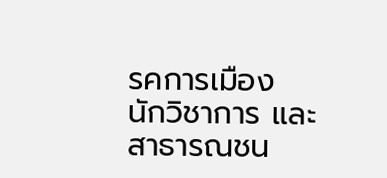รคการเมือง นักวิชาการ และสาธารณชน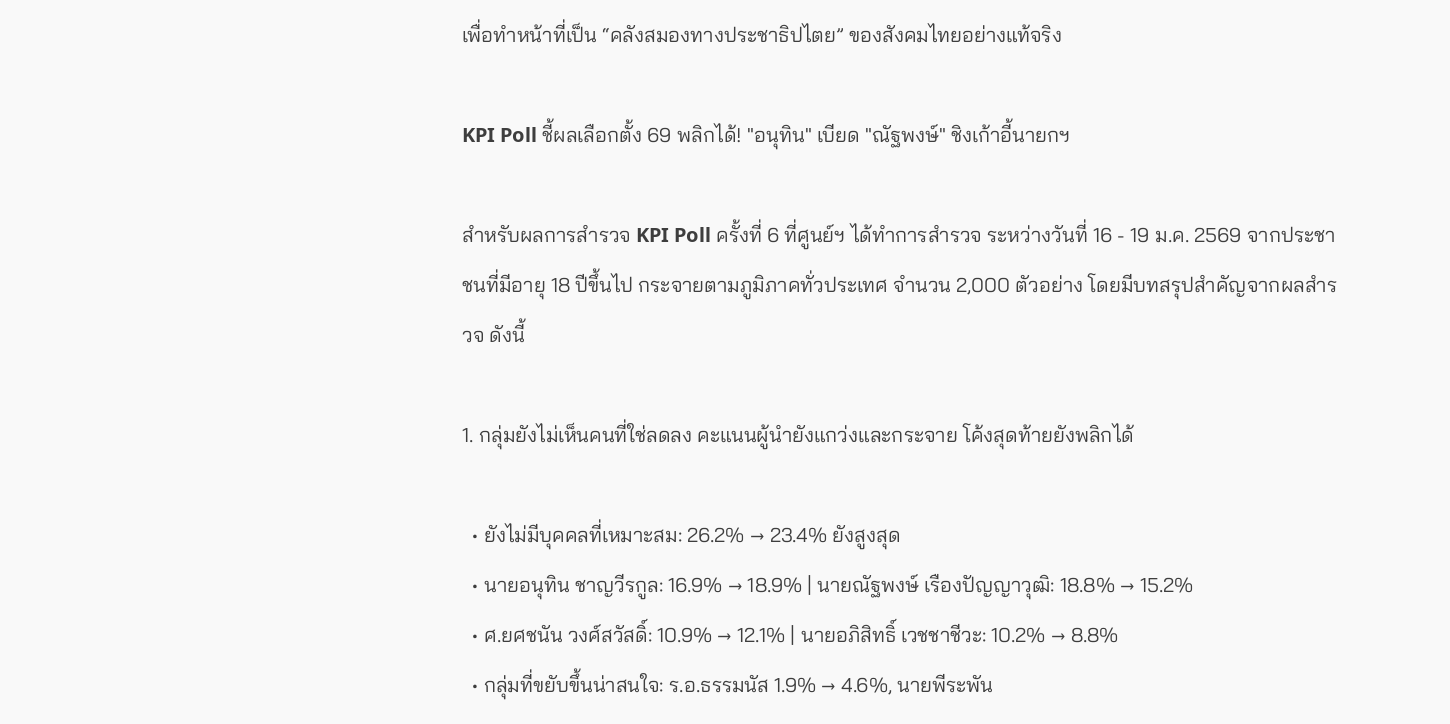เพื่อทำหน้าที่เป็น “คลังสมองทางประชาธิปไตย” ของสังคมไทยอย่างแท้จริง

KPI Poll ชี้ผลเลือกตั้ง 69 พลิกได้! "อนุทิน" เบียด "ณัฐพงษ์" ชิงเก้าอี้นายกฯ

สำหรับผลการสำรวจ KPI Poll ครั้งที่ 6 ที่ศูนย์ฯ ได้ทำการสำรวจ ระหว่างวันที่ 16 - 19 ม.ค. 2569 จากประชาชนที่มีอายุ 18 ปีขึ้นไป กระจายตามภูมิภาคทั่วประเทศ จำนวน 2,000 ตัวอย่าง โดยมีบทสรุปสำคัญจากผลสำรวจ ดังนี้

1. กลุ่มยังไม่เห็นคนที่ใช่ลดลง คะแนนผู้นำยังแกว่งและกระจาย โค้งสุดท้ายยังพลิกได้

  • ยังไม่มีบุคคลที่เหมาะสม: 26.2% → 23.4% ยังสูงสุด
  • นายอนุทิน ชาญวีรกูล: 16.9% → 18.9% | นายณัฐพงษ์ เรืองปัญญาวุฒิ: 18.8% → 15.2%
  • ศ.ยศชนัน วงศ์สวัสดิ์: 10.9% → 12.1% | นายอภิสิทธิ์ เวชชาชีวะ: 10.2% → 8.8%
  • กลุ่มที่ขยับขึ้นน่าสนใจ: ร.อ.ธรรมนัส 1.9% → 4.6%, นายพีระพัน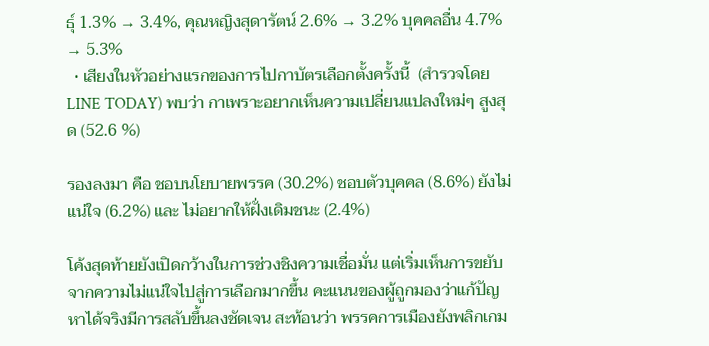ธุ์ 1.3% → 3.4%, คุณหญิงสุดารัตน์ 2.6% → 3.2% บุคคลอื่น 4.7% → 5.3%
  • เสียงในหัวอย่างแรกของการไปกาบัตรเลือกตั้งครั้งนี้  (สำรวจโดย LINE TODAY) พบว่า กาเพราะอยากเห็นความเปลี่ยนแปลงใหม่ๆ สูงสุด (52.6 %)

รองลงมา คือ ชอบนโยบายพรรค (30.2%) ชอบตัวบุคคล (8.6%) ยังไม่แน่ใจ (6.2%) และ ไม่อยากให้ฝั่งเดิมชนะ (2.4%)

โค้งสุดท้ายยังเปิดกว้างในการช่วงชิงความเชื่อมั่น แต่เริ่มเห็นการขยับจากความไม่แน่ใจไปสู่การเลือกมากขึ้น คะแนนของผู้ถูกมองว่าแก้ปัญหาได้จริงมีการสลับขึ้นลงชัดเจน สะท้อนว่า พรรคการเมืองยังพลิกเกม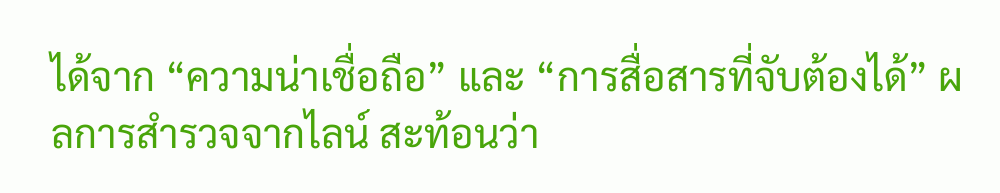ได้จาก “ความน่าเชื่อถือ” และ “การสื่อสารที่จับต้องได้” ผลการสำรวจจากไลน์ สะท้อนว่า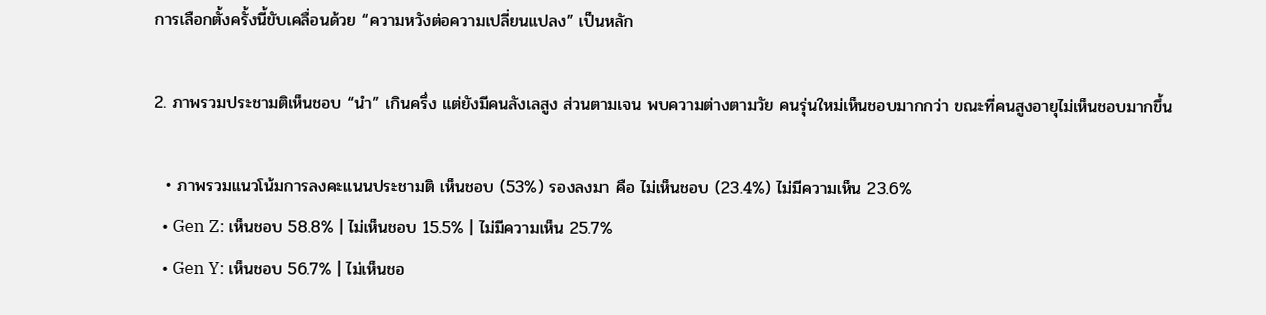การเลือกตั้งครั้งนี้ขับเคลื่อนด้วย “ความหวังต่อความเปลี่ยนแปลง” เป็นหลัก

2. ภาพรวมประชามติเห็นชอบ “นำ” เกินครึ่ง แต่ยังมีคนลังเลสูง ส่วนตามเจน พบความต่างตามวัย คนรุ่นใหม่เห็นชอบมากกว่า ขณะที่คนสูงอายุไม่เห็นชอบมากขึ้น

  • ภาพรวมแนวโน้มการลงคะแนนประชามติ เห็นชอบ (53%) รองลงมา คือ ไม่เห็นชอบ (23.4%) ไม่มีความเห็น 23.6%
  • Gen Z: เห็นชอบ 58.8% | ไม่เห็นชอบ 15.5% | ไม่มีความเห็น 25.7%
  • Gen Y: เห็นชอบ 56.7% | ไม่เห็นชอ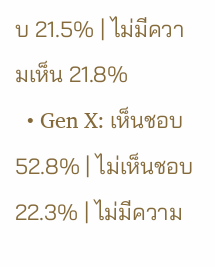บ 21.5% | ไม่มีความเห็น 21.8%
  • Gen X: เห็นชอบ 52.8% | ไม่เห็นชอบ 22.3% | ไม่มีความ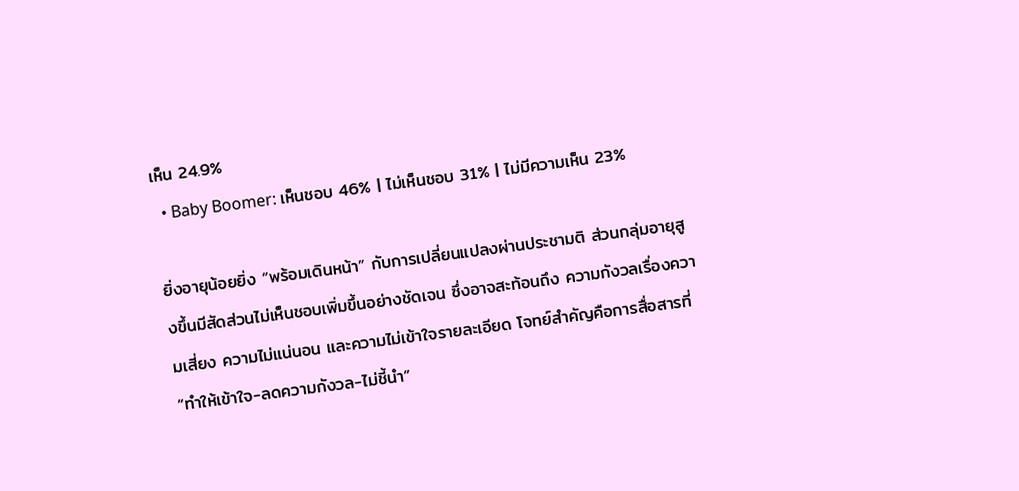เห็น 24.9%
  • Baby Boomer: เห็นชอบ 46% | ไม่เห็นชอบ 31% | ไม่มีความเห็น 23%

ยิ่งอายุน้อยยิ่ง “พร้อมเดินหน้า” กับการเปลี่ยนแปลงผ่านประชามติ ส่วนกลุ่มอายุสูงขึ้นมีสัดส่วนไม่เห็นชอบเพิ่มขึ้นอย่างชัดเจน ซึ่งอาจสะท้อนถึง ความกังวลเรื่องความเสี่ยง ความไม่แน่นอน และความไม่เข้าใจรายละเอียด โจทย์สำคัญคือการสื่อสารที่ “ทำให้เข้าใจ-ลดความกังวล-ไม่ชี้นำ”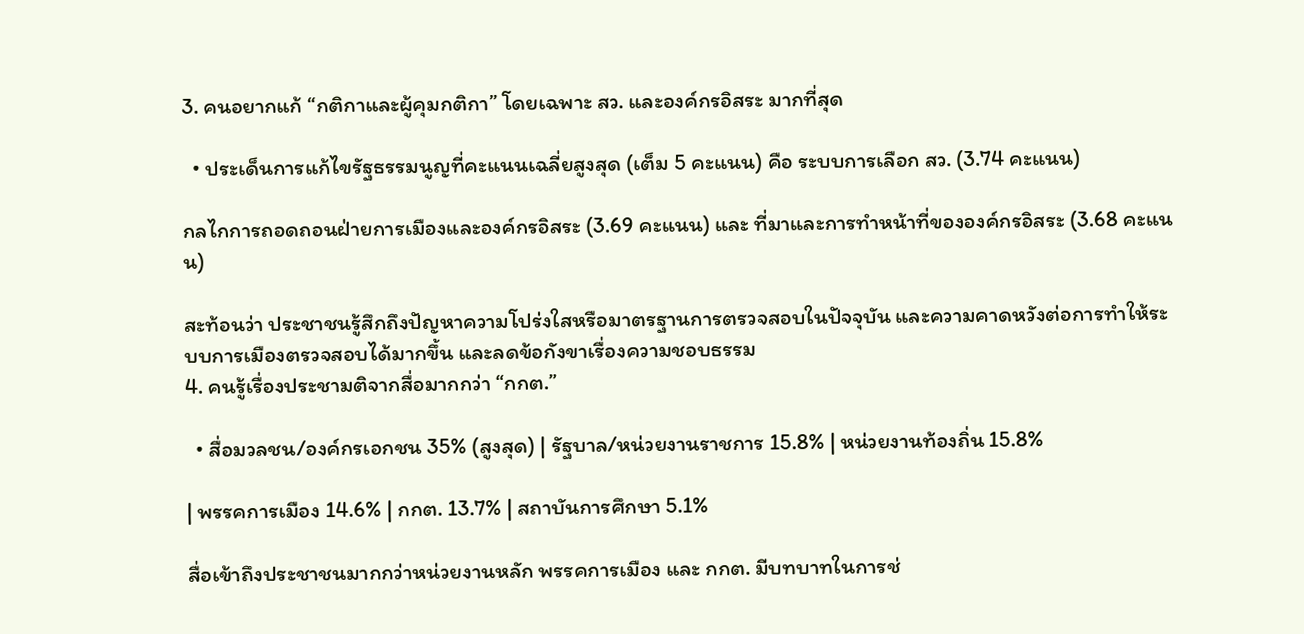3. คนอยากแก้ “กติกาและผู้คุมกติกา” โดยเฉพาะ สว. และองค์กรอิสระ มากที่สุด

  • ประเด็นการแก้ไขรัฐธรรมนูญที่คะแนนเฉลี่ยสูงสุด (เต็ม 5 คะแนน) คือ ระบบการเลือก สว. (3.74 คะแนน)

กลไกการถอดถอนฝ่ายการเมืองและองค์กรอิสระ (3.69 คะแนน) และ ที่มาและการทำหน้าที่ขององค์กรอิสระ (3.68 คะแนน)

สะท้อนว่า ประชาชนรู้สึกถึงปัญหาความโปร่งใสหรือมาตรฐานการตรวจสอบในปัจจุบัน และความคาดหวังต่อการทำให้ระบบการเมืองตรวจสอบได้มากขึ้น และลดข้อกังขาเรื่องความชอบธรรม
4. คนรู้เรื่องประชามติจากสื่อมากกว่า “กกต.”

  • สื่อมวลชน/องค์กรเอกชน 35% (สูงสุด) | รัฐบาล/หน่วยงานราชการ 15.8% | หน่วยงานท้องถิ่น 15.8%

| พรรคการเมือง 14.6% | กกต. 13.7% | สถาบันการศึกษา 5.1%

สื่อเข้าถึงประชาชนมากกว่าหน่วยงานหลัก พรรคการเมือง และ กกต. มีบทบาทในการช่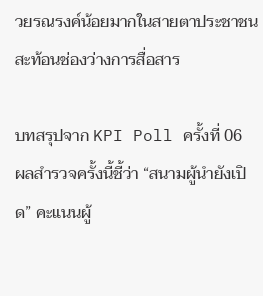วยรณรงค์น้อยมากในสายตาประชาชน สะท้อนช่องว่างการสื่อสาร

บทสรุปจาก KPI Poll ครั้งที่ 06
ผลสำรวจครั้งนี้ชี้ว่า “สนามผู้นำยังเปิด” คะแนนผู้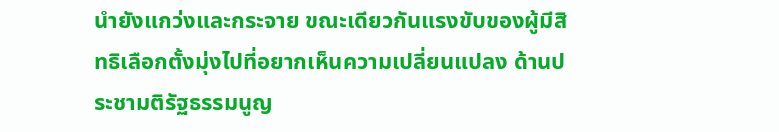นำยังแกว่งและกระจาย ขณะเดียวกันแรงขับของผู้มีสิทธิเลือกตั้งมุ่งไปที่อยากเห็นความเปลี่ยนแปลง ด้านประชามติรัฐธรรมนูญ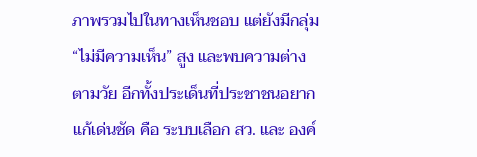ภาพรวมไปในทางเห็นชอบ แต่ยังมีกลุ่ม “ไม่มีความเห็น” สูง และพบความต่างตามวัย อีกทั้งประเด็นที่ประชาชนอยากแก้เด่นชัด คือ ระบบเลือก สว. และ องค์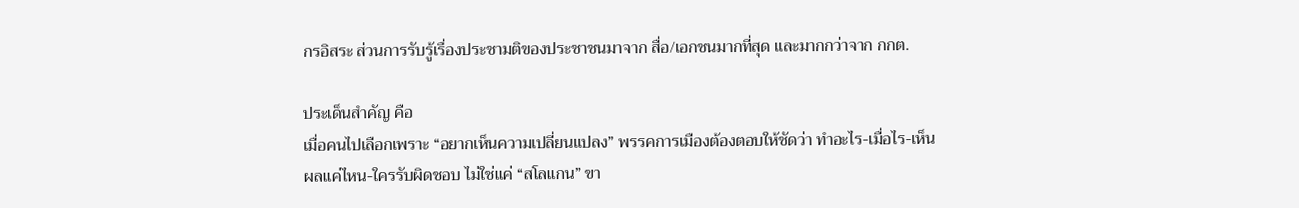กรอิสระ ส่วนการรับรู้เรื่องประชามติของประชาชนมาจาก สื่อ/เอกชนมากที่สุด และมากกว่าจาก กกต.

ประเด็นสำคัญ คือ
เมื่อคนไปเลือกเพราะ “อยากเห็นความเปลี่ยนแปลง” พรรคการเมืองต้องตอบให้ชัดว่า ทำอะไร-เมื่อไร-เห็นผลแค่ไหน-ใครรับผิดชอบ ไม่ใช่แค่ “สโลแกน” ขา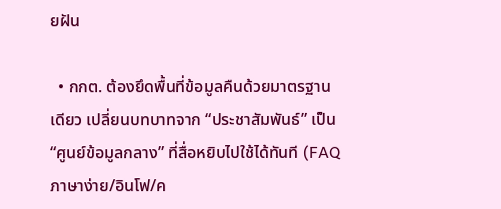ยฝัน

  • กกต. ต้องยึดพื้นที่ข้อมูลคืนด้วยมาตรฐานเดียว เปลี่ยนบทบาทจาก “ประชาสัมพันธ์” เป็น “ศูนย์ข้อมูลกลาง” ที่สื่อหยิบไปใช้ได้ทันที (FAQ ภาษาง่าย/อินโฟ/ค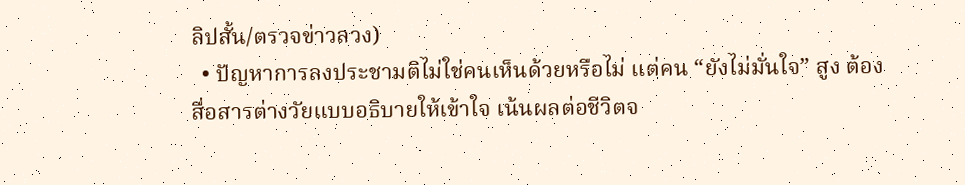ลิปสั้น/ตรวจข่าวลวง)
  • ปัญหาการลงประชามติไม่ใช่คนเห็นด้วยหรือไม่ แต่คน “ยังไม่มั่นใจ” สูง ต้องสื่อสารต่างวัยแบบอธิบายให้เข้าใจ เน้นผลต่อชีวิตจ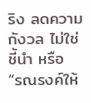ริง ลดความกังวล ไม่ใช่ชี้นำ หรือ “รณรงค์ให้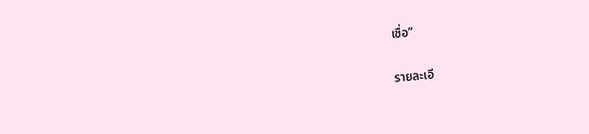เชื่อ”

รายละเอี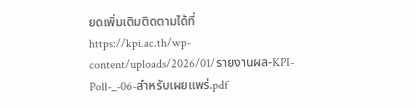ยดเพิ่มเติมติดตามได้ที่
https://kpi.ac.th/wp-content/uploads/2026/01/รายงานผล-KPI-Poll-_-06-สำหรับเผยแพร่.pdf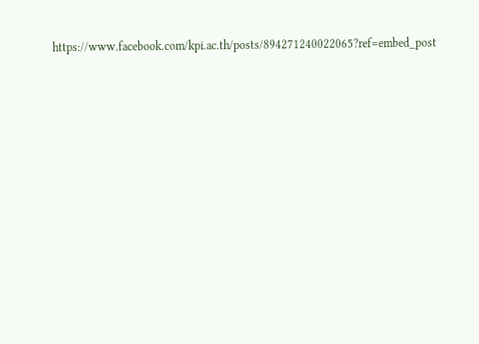https://www.facebook.com/kpi.ac.th/posts/894271240022065?ref=embed_post